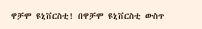ዋቻሞ ዩኒቨርስቲ! በዋቻሞ ዩኒቨርስቲ ውስጥ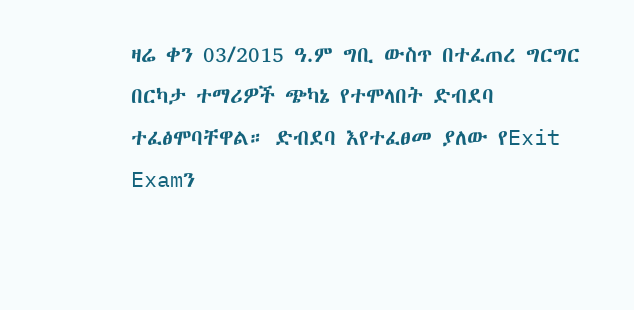ዛሬ ቀን 03/2015 ዓ.ም ግቢ ውስጥ በተፈጠረ ግርግር በርካታ ተማሪዎች ጭካኔ የተሞላበት ድብደባ ተፈፅሞባቸዋል። ድብደባ እየተፈፀመ ያለው የExit Examን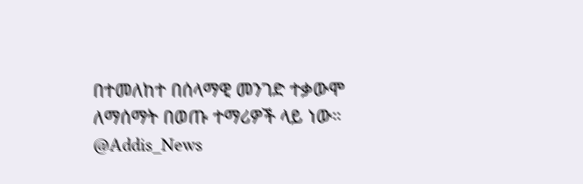በተመለከተ በሰላማዊ መንገድ ተቃውሞ ለማሰማት በወጡ ተማሪዎች ላይ ነው። @Addis_News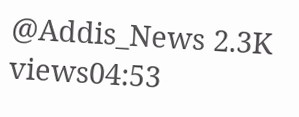@Addis_News 2.3K views04:53